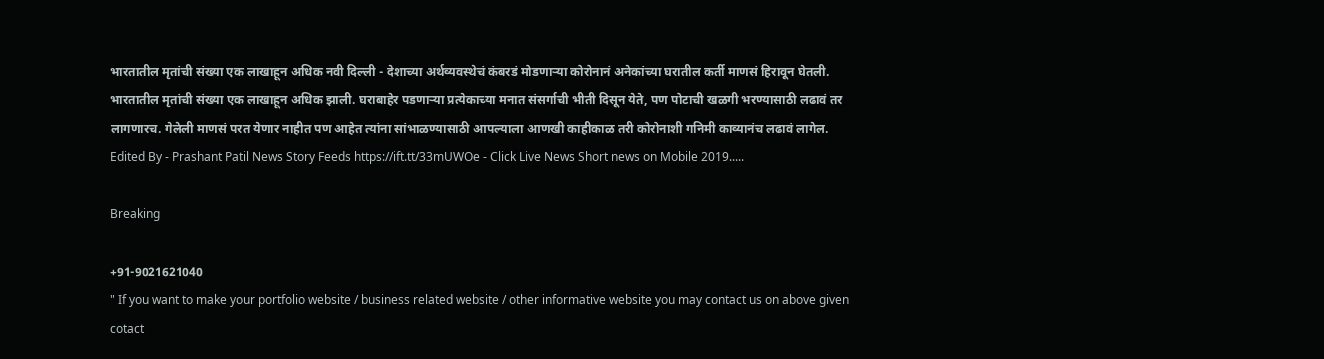भारतातील मृतांची संख्या एक लाखाहून अधिक नवी दिल्ली - देशाच्या अर्थव्यवस्थेचं कंबरडं मोडणाऱ्या कोरोनानं अनेकांच्या घरातील कर्ती माणसं हिरावून घेतली. भारतातील मृतांची संख्या एक लाखाहून अधिक झाली. घराबाहेर पडणाऱ्या प्रत्येकाच्या मनात संसर्गाची भीती दिसून येते, पण पोटाची खळगी भरण्यासाठी लढावं तर लागणारच. गेलेली माणसं परत येणार नाहीत पण आहेत त्यांना सांभाळण्यासाठी आपल्याला आणखी काहीकाळ तरी कोरोनाशी गनिमी काव्यानंच लढावं लागेल. Edited By - Prashant Patil News Story Feeds https://ift.tt/33mUWOe - Click Live News Short news on Mobile 2019.....

Breaking

+91-9021621040
" If you want to make your portfolio website / business related website / other informative website you may contact us on above given cotact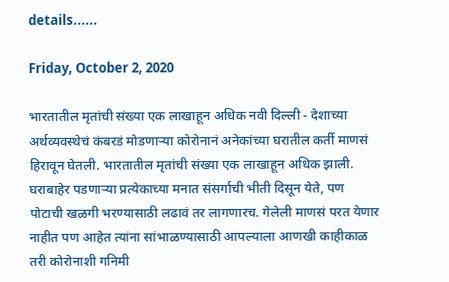details......

Friday, October 2, 2020

भारतातील मृतांची संख्या एक लाखाहून अधिक नवी दिल्ली - देशाच्या अर्थव्यवस्थेचं कंबरडं मोडणाऱ्या कोरोनानं अनेकांच्या घरातील कर्ती माणसं हिरावून घेतली. भारतातील मृतांची संख्या एक लाखाहून अधिक झाली. घराबाहेर पडणाऱ्या प्रत्येकाच्या मनात संसर्गाची भीती दिसून येते, पण पोटाची खळगी भरण्यासाठी लढावं तर लागणारच. गेलेली माणसं परत येणार नाहीत पण आहेत त्यांना सांभाळण्यासाठी आपल्याला आणखी काहीकाळ तरी कोरोनाशी गनिमी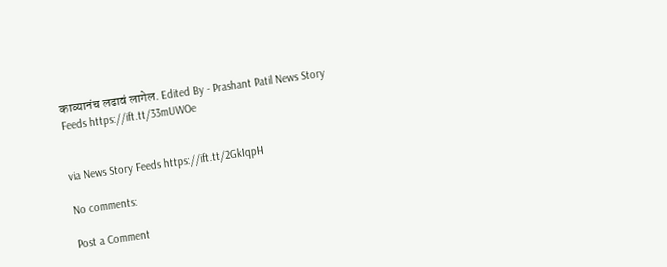काव्यानंच लढावं लागेल. Edited By - Prashant Patil News Story Feeds https://ift.tt/33mUWOe


via News Story Feeds https://ift.tt/2GkIqpH

No comments:

Post a Comment